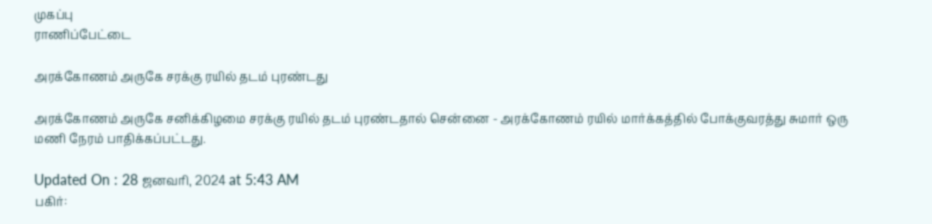முகப்பு
ராணிப்பேட்டை

அரக்கோணம் அருகே சரக்கு ரயில் தடம் புரண்டது

அரக்கோணம் அருகே சனிக்கிழமை சரக்கு ரயில் தடம் புரண்டதால் சென்னை - அரக்கோணம் ரயில் மார்க்கத்தில் போக்குவரத்து சுமார் ஒரு மணி நேரம் பாதிக்கப்பட்டது.

Updated On : 28 ஜனவரி, 2024 at 5:43 AM
பகிர்: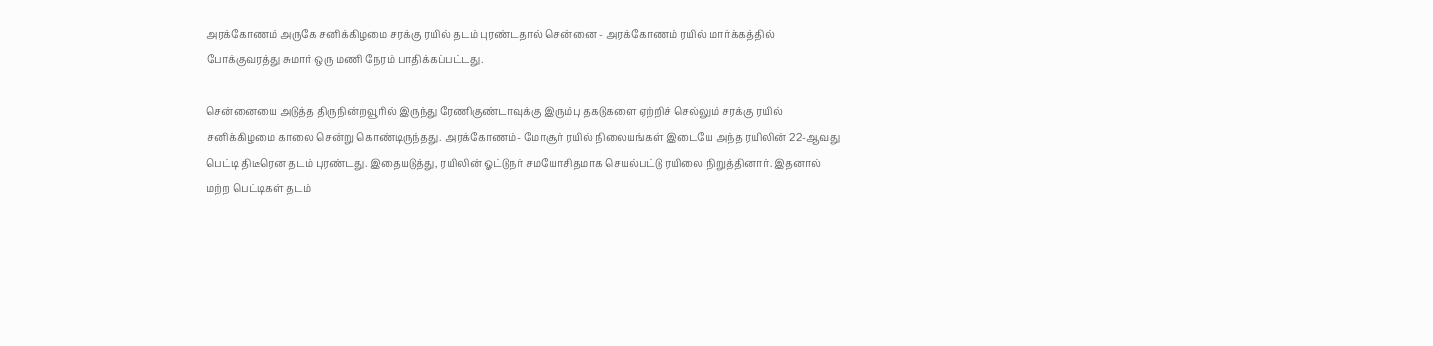அரக்கோணம் அருகே சனிக்கிழமை சரக்கு ரயில் தடம் புரண்டதால் சென்னை - அரக்கோணம் ரயில் மார்க்கத்தில் போக்குவரத்து சுமார் ஒரு மணி நேரம் பாதிக்கப்பட்டது.

சென்னையை அடுத்த திருநின்றவூரில் இருந்து ரேணிகுண்டாவுக்கு இரும்பு தகடுகளை ஏற்றிச் செல்லும் சரக்கு ரயில் சனிக்கிழமை காலை சென்று கொண்டிருந்தது. அரக்கோணம்- மோசூர் ரயில் நிலையங்கள் இடையே அந்த ரயிலின் 22-ஆவது பெட்டி திடீரென தடம் புரண்டது. இதையடுத்து, ரயிலின் ஓட்டுநர் சமயோசிதமாக செயல்பட்டு ரயிலை நிறுத்தினார். இதனால் மற்ற பெட்டிகள் தடம்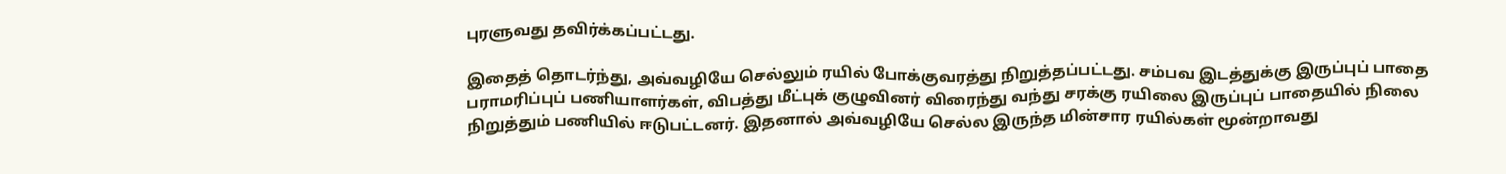புரளுவது தவிர்க்கப்பட்டது.

இதைத் தொடர்ந்து, அவ்வழியே செல்லும் ரயில் போக்குவரத்து நிறுத்தப்பட்டது. சம்பவ இடத்துக்கு இருப்புப் பாதை பராமரிப்புப் பணியாளர்கள், விபத்து மீட்புக் குழுவினர் விரைந்து வந்து சரக்கு ரயிலை இருப்புப் பாதையில் நிலை நிறுத்தும் பணியில் ஈடுபட்டனர். இதனால் அவ்வழியே செல்ல இருந்த மின்சார ரயில்கள் மூன்றாவது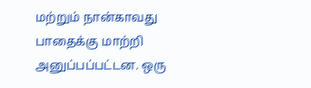மற்றும் நான்காவது பாதைக்கு மாற்றி அனுப்பப்பட்டன. ஒரு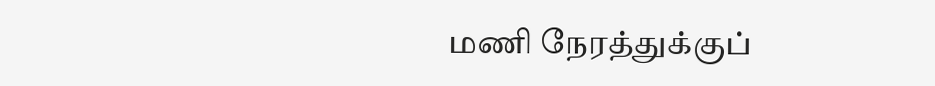மணி நேரத்துக்குப்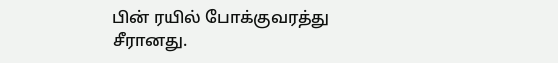பின் ரயில் போக்குவரத்து சீரானது.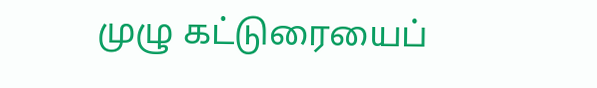முழு கட்டுரையைப்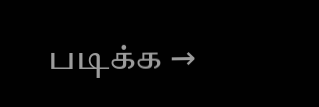படிக்க →